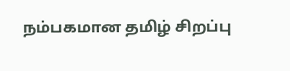நம்பகமான தமிழ் சிறப்பு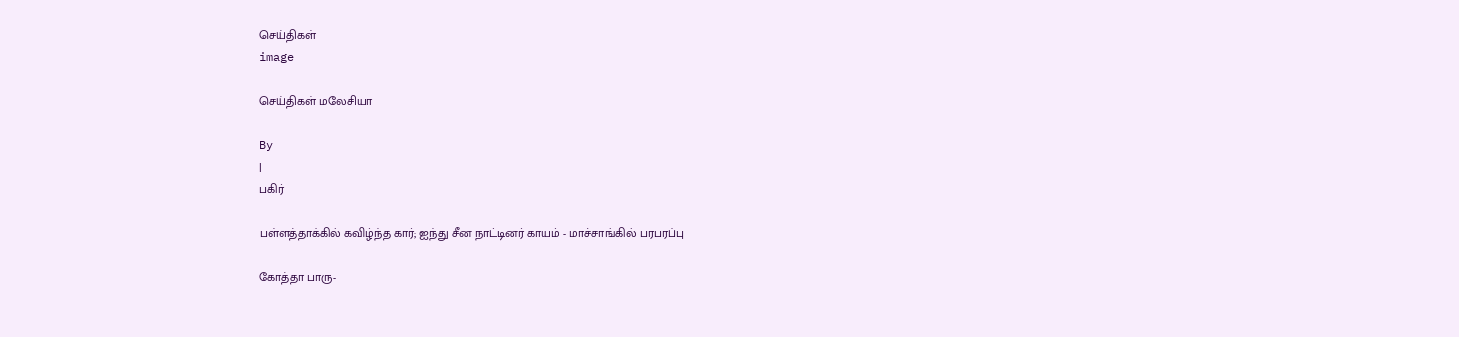செய்திகள்
image

செய்திகள் மலேசியா

By
|
பகிர்

பள்ளத்தாக்கில் கவிழ்ந்த கார்; ஐந்து சீன நாட்டினர் காயம் - மாச்சாங்கில் பரபரப்பு

கோத்தா பாரு-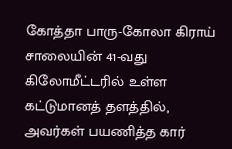கோத்தா பாரு-கோலா கிராய் சாலையின் 41-வது கிலோமீட்டரில் உள்ள கட்டுமானத் தளத்தில், அவர்கள் பயணித்த கார்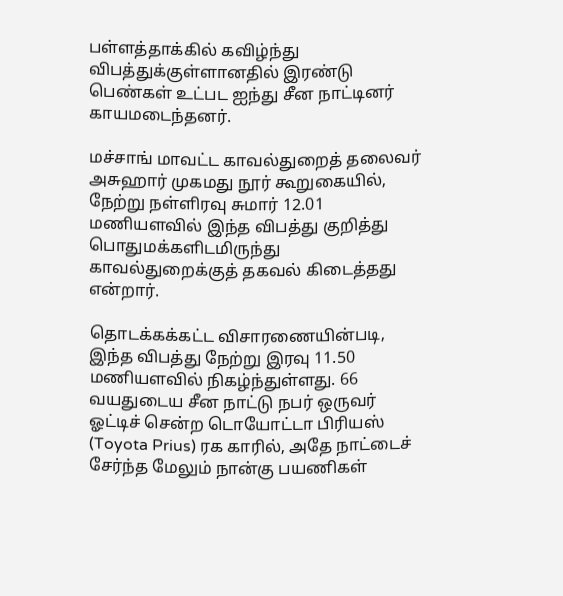பள்ளத்தாக்கில் கவிழ்ந்து விபத்துக்குள்ளானதில் இரண்டு பெண்கள் உட்பட ஐந்து சீன நாட்டினர் காயமடைந்தனர்.

மச்சாங் மாவட்ட காவல்துறைத் தலைவர் அசுஹார் முகமது நூர் கூறுகையில், நேற்று நள்ளிரவு சுமார் 12.01 மணியளவில் இந்த விபத்து குறித்து பொதுமக்களிடமிருந்து காவல்துறைக்குத் தகவல் கிடைத்தது என்றார்.

தொடக்கக்கட்ட விசாரணையின்படி, இந்த விபத்து நேற்று இரவு 11.50 மணியளவில் நிகழ்ந்துள்ளது. 66 வயதுடைய சீன நாட்டு நபர் ஒருவர் ஓட்டிச் சென்ற டொயோட்டா பிரியஸ் (Toyota Prius) ரக காரில், அதே நாட்டைச் சேர்ந்த மேலும் நான்கு பயணிகள்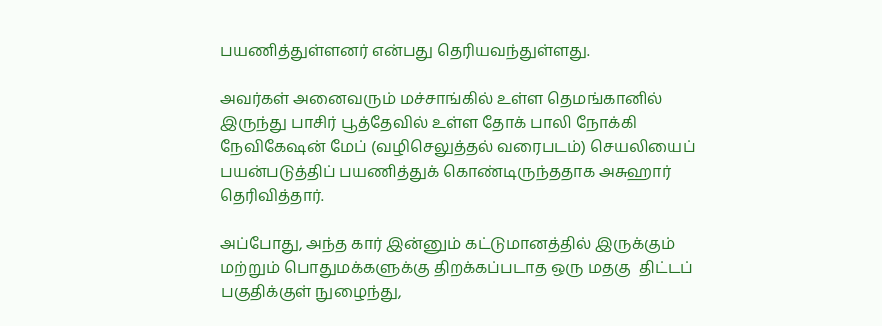பயணித்துள்ளனர் என்பது தெரியவந்துள்ளது.

அவர்கள் அனைவரும் மச்சாங்கில் உள்ள தெமங்கானில் இருந்து பாசிர் பூத்தேவில் உள்ள தோக் பாலி நோக்கி நேவிகேஷன் மேப் (வழிசெலுத்தல் வரைபடம்) செயலியைப் பயன்படுத்திப் பயணித்துக் கொண்டிருந்ததாக அசுஹார் தெரிவித்தார்.

அப்போது, அந்த கார் இன்னும் கட்டுமானத்தில் இருக்கும் மற்றும் பொதுமக்களுக்கு திறக்கப்படாத ஒரு மதகு  திட்டப் பகுதிக்குள் நுழைந்து,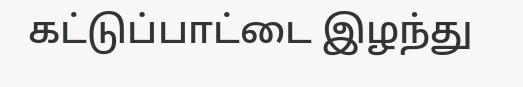கட்டுப்பாட்டை இழந்து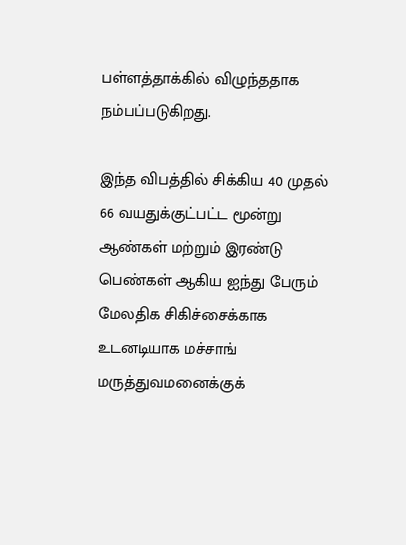பள்ளத்தாக்கில் விழுந்ததாக நம்பப்படுகிறது.

இந்த விபத்தில் சிக்கிய 40 முதல் 66 வயதுக்குட்பட்ட மூன்று ஆண்கள் மற்றும் இரண்டு பெண்கள் ஆகிய ஐந்து பேரும் மேலதிக சிகிச்சைக்காக உடனடியாக மச்சாங் மருத்துவமனைக்குக்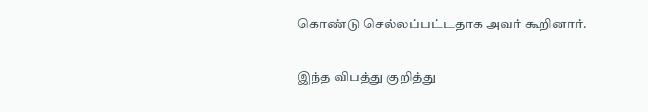கொண்டு செல்லப்பட்டதாக அவர் கூறினார்.

இந்த விபத்து குறித்து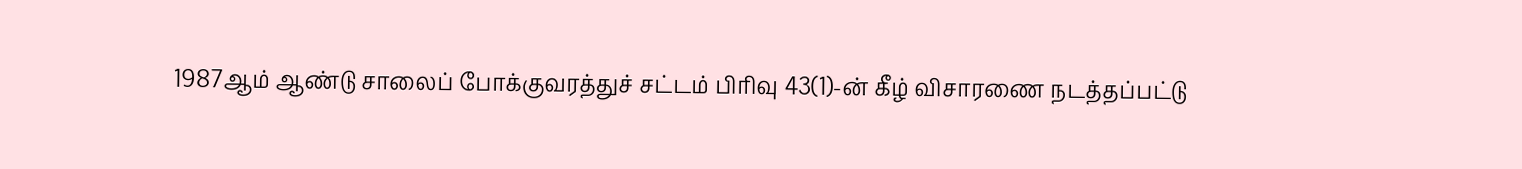1987ஆம் ஆண்டு சாலைப் போக்குவரத்துச் சட்டம் பிரிவு 43(1)-ன் கீழ் விசாரணை நடத்தப்பட்டு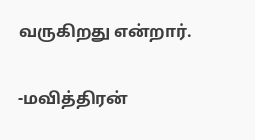வருகிறது என்றார்.

-மவித்திரன்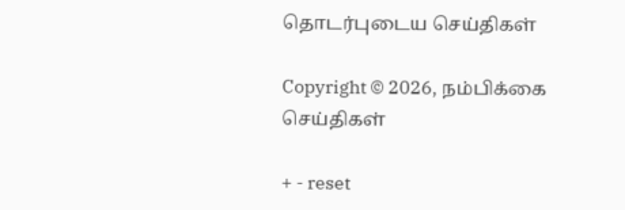தொடர்புடைய செய்திகள்

Copyright © 2026, நம்பிக்கை செய்திகள்

+ - reset